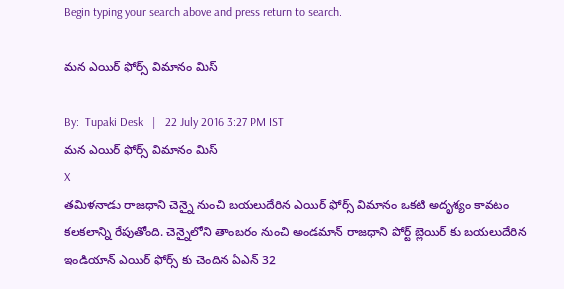Begin typing your search above and press return to search.

మన ఎయిర్ ఫోర్స్ విమానం మిస్

By:  Tupaki Desk   |   22 July 2016 3:27 PM IST
మన ఎయిర్ ఫోర్స్ విమానం మిస్
X
తమిళనాడు రాజధాని చెన్నై నుంచి బయలుదేరిన ఎయిర్ ఫోర్స్ విమానం ఒకటి అదృశ్యం కావటం కలకలాన్ని రేపుతోంది. చెన్నైలోని తాంబరం నుంచి అండమాన్ రాజధాని పోర్ట్ బ్లెయిర్ కు బయలుదేరిన ఇండియాన్ ఎయిర్ ఫోర్స్ కు చెందిన ఏఎన్ 32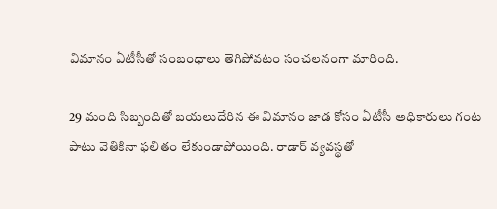విమానం ఏటీసీతో సంబంధాలు తెగిపోవటం సంచలనంగా మారింది.

29 మంది సిబ్బందితో బయలుదేరిన ఈ విమానం జాడ కోసం ఏటీసీ అధికారులు గంట పాటు వెతికినా ఫలితం లేకుండాపోయింది. రాడార్ వ్యవస్థతో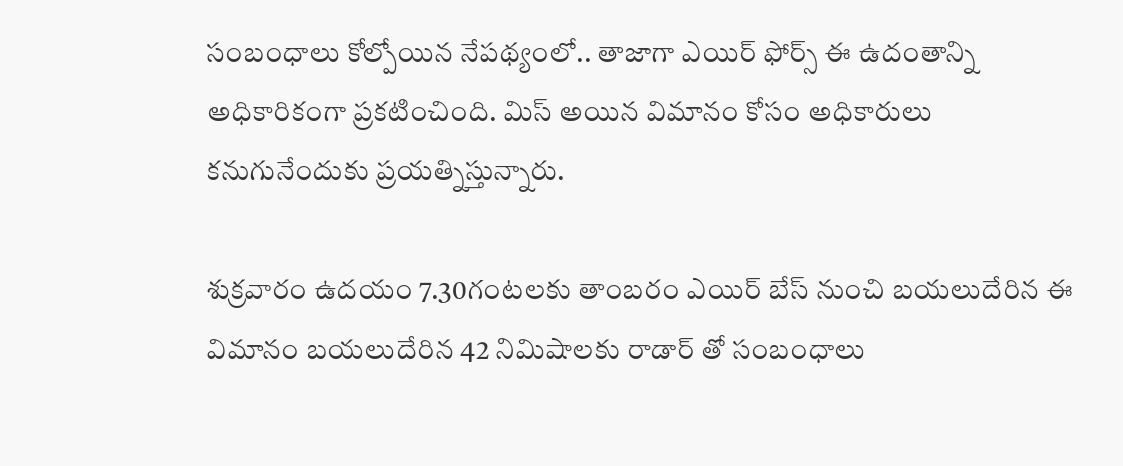సంబంధాలు కోల్పోయిన నేపథ్యంలో.. తాజాగా ఎయిర్ ఫోర్స్ ఈ ఉదంతాన్ని అధికారికంగా ప్రకటించింది. మిస్ అయిన విమానం కోసం అధికారులు కనుగునేందుకు ప్రయత్నిస్తున్నారు.

శుక్రవారం ఉదయం 7.30గంటలకు తాంబరం ఎయిర్ బేస్ నుంచి బయలుదేరిన ఈ విమానం బయలుదేరిన 42 నిమిషాలకు రాడార్ తో సంబంధాలు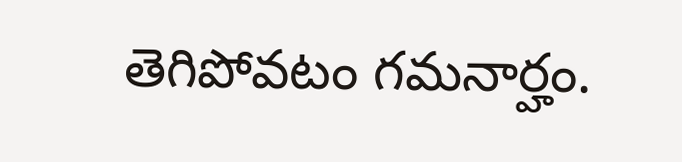తెగిపోవటం గమనార్హం.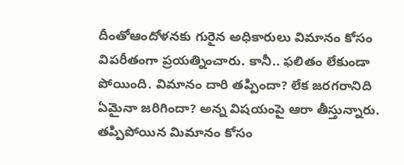దీంతోఆందోళనకు గురైన అధికారులు విమానం కోసం విపరీతంగా ప్రయత్నించారు. కానీ.. ఫలితం లేకుండా పోయింది. విమానం దారి తప్పిందా? లేక జరగరానిది ఏమైనా జరిగిందా? అన్న విషయంపై ఆరా తీస్తున్నారు. తప్పిపోయిన మిమానం కోసం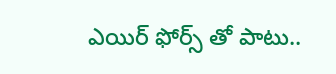ఎయిర్ ఫోర్స్ తో పాటు..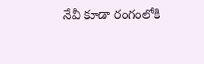నేవీ కూడా రంగంలోకి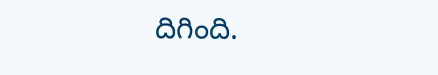దిగింది.